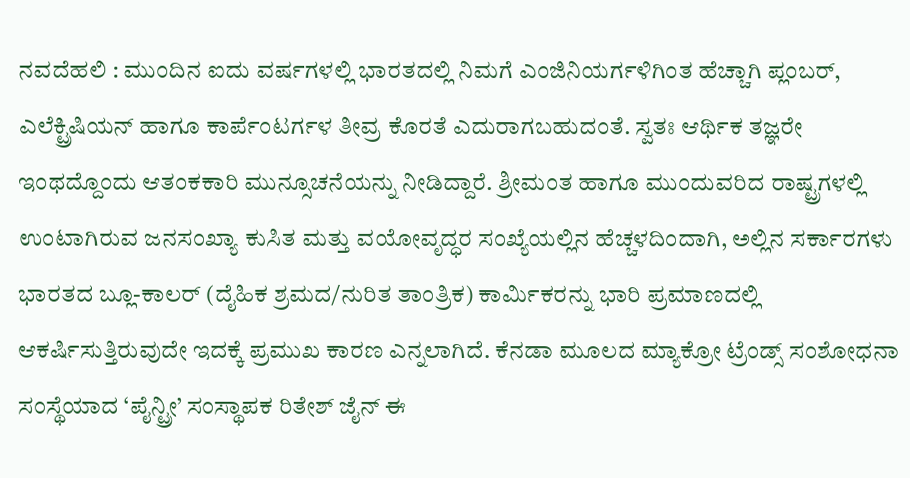ನವದೆಹಲಿ : ಮುಂದಿನ ಐದು ವರ್ಷಗಳಲ್ಲಿ ಭಾರತದಲ್ಲಿ ನಿಮಗೆ ಎಂಜಿನಿಯರ್ಗಳಿಗಿಂತ ಹೆಚ್ಚಾಗಿ ಪ್ಲಂಬರ್, ಎಲೆಕ್ಟ್ರಿಷಿಯನ್ ಹಾಗೂ ಕಾರ್ಪೆಂಟರ್ಗಳ ತೀವ್ರ ಕೊರತೆ ಎದುರಾಗಬಹುದಂತೆ. ಸ್ವತಃ ಆರ್ಥಿಕ ತಜ್ಞರೇ ಇಂಥದ್ದೊಂದು ಆತಂಕಕಾರಿ ಮುನ್ಸೂಚನೆಯನ್ನು ನೀಡಿದ್ದಾರೆ. ಶ್ರೀಮಂತ ಹಾಗೂ ಮುಂದುವರಿದ ರಾಷ್ಟ್ರಗಳಲ್ಲಿ ಉಂಟಾಗಿರುವ ಜನಸಂಖ್ಯಾ ಕುಸಿತ ಮತ್ತು ವಯೋವೃದ್ಧರ ಸಂಖ್ಯೆಯಲ್ಲಿನ ಹೆಚ್ಚಳದಿಂದಾಗಿ, ಅಲ್ಲಿನ ಸರ್ಕಾರಗಳು ಭಾರತದ ಬ್ಲೂ-ಕಾಲರ್ (ದೈಹಿಕ ಶ್ರಮದ/ನುರಿತ ತಾಂತ್ರಿಕ) ಕಾರ್ಮಿಕರನ್ನು ಭಾರಿ ಪ್ರಮಾಣದಲ್ಲಿ ಆಕರ್ಷಿಸುತ್ತಿರುವುದೇ ಇದಕ್ಕೆ ಪ್ರಮುಖ ಕಾರಣ ಎನ್ನಲಾಗಿದೆ. ಕೆನಡಾ ಮೂಲದ ಮ್ಯಾಕ್ರೋ ಟ್ರೆಂಡ್ಸ್ ಸಂಶೋಧನಾ ಸಂಸ್ಥೆಯಾದ ‘ಪೈನ್ಟ್ರೀ’ ಸಂಸ್ಥಾಪಕ ರಿತೇಶ್ ಜೈನ್ ಈ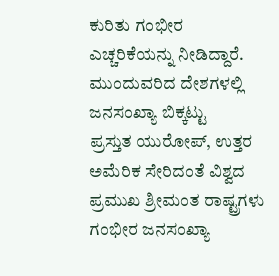ಕುರಿತು ಗಂಭೀರ ಎಚ್ಚರಿಕೆಯನ್ನು ನೀಡಿದ್ದಾರೆ.
ಮುಂದುವರಿದ ದೇಶಗಳಲ್ಲಿ ಜನಸಂಖ್ಯಾ ಬಿಕ್ಕಟ್ಟು
ಪ್ರಸ್ತುತ ಯುರೋಪ್, ಉತ್ತರ ಅಮೆರಿಕ ಸೇರಿದಂತೆ ವಿಶ್ವದ ಪ್ರಮುಖ ಶ್ರೀಮಂತ ರಾಷ್ಟ್ರಗಳು ಗಂಭೀರ ಜನಸಂಖ್ಯಾ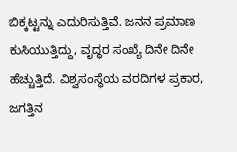ಬಿಕ್ಕಟ್ಟನ್ನು ಎದುರಿಸುತ್ತಿವೆ. ಜನನ ಪ್ರಮಾಣ ಕುಸಿಯುತ್ತಿದ್ದು, ವೃದ್ಧರ ಸಂಖ್ಯೆ ದಿನೇ ದಿನೇ ಹೆಚ್ಚುತ್ತಿದೆ. ವಿಶ್ವಸಂಸ್ಥೆಯ ವರದಿಗಳ ಪ್ರಕಾರ, ಜಗತ್ತಿನ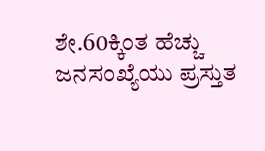ಶೇ.60ಕ್ಕಿಂತ ಹೆಚ್ಚು ಜನಸಂಖ್ಯೆಯು ಪ್ರಸ್ತುತ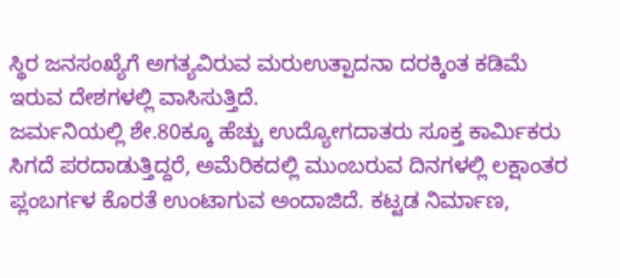ಸ್ಥಿರ ಜನಸಂಖ್ಯೆಗೆ ಅಗತ್ಯವಿರುವ ಮರುಉತ್ಪಾದನಾ ದರಕ್ಕಿಂತ ಕಡಿಮೆ ಇರುವ ದೇಶಗಳಲ್ಲಿ ವಾಸಿಸುತ್ತಿದೆ.
ಜರ್ಮನಿಯಲ್ಲಿ ಶೇ.80ಕ್ಕೂ ಹೆಚ್ಚು ಉದ್ಯೋಗದಾತರು ಸೂಕ್ತ ಕಾರ್ಮಿಕರು ಸಿಗದೆ ಪರದಾಡುತ್ತಿದ್ದರೆ, ಅಮೆರಿಕದಲ್ಲಿ ಮುಂಬರುವ ದಿನಗಳಲ್ಲಿ ಲಕ್ಷಾಂತರ ಪ್ಲಂಬರ್ಗಳ ಕೊರತೆ ಉಂಟಾಗುವ ಅಂದಾಜಿದೆ. ಕಟ್ಟಡ ನಿರ್ಮಾಣ,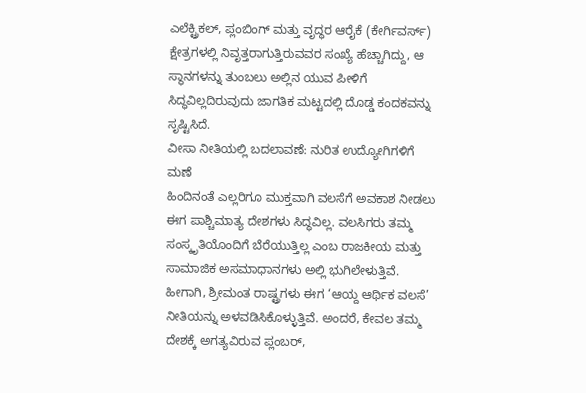ಎಲೆಕ್ಟ್ರಿಕಲ್, ಪ್ಲಂಬಿಂಗ್ ಮತ್ತು ವೃದ್ಧರ ಆರೈಕೆ (ಕೇರ್ಗಿವರ್ಸ್) ಕ್ಷೇತ್ರಗಳಲ್ಲಿ ನಿವೃತ್ತರಾಗುತ್ತಿರುವವರ ಸಂಖ್ಯೆ ಹೆಚ್ಚಾಗಿದ್ದು, ಆ ಸ್ಥಾನಗಳನ್ನು ತುಂಬಲು ಅಲ್ಲಿನ ಯುವ ಪೀಳಿಗೆ ಸಿದ್ಧವಿಲ್ಲದಿರುವುದು ಜಾಗತಿಕ ಮಟ್ಟದಲ್ಲಿ ದೊಡ್ಡ ಕಂದಕವನ್ನು ಸೃಷ್ಟಿಸಿದೆ.
ವೀಸಾ ನೀತಿಯಲ್ಲಿ ಬದಲಾವಣೆ: ನುರಿತ ಉದ್ಯೋಗಿಗಳಿಗೆ ಮಣೆ
ಹಿಂದಿನಂತೆ ಎಲ್ಲರಿಗೂ ಮುಕ್ತವಾಗಿ ವಲಸೆಗೆ ಅವಕಾಶ ನೀಡಲು ಈಗ ಪಾಶ್ಚಿಮಾತ್ಯ ದೇಶಗಳು ಸಿದ್ಧವಿಲ್ಲ. ವಲಸಿಗರು ತಮ್ಮ ಸಂಸ್ಕೃತಿಯೊಂದಿಗೆ ಬೆರೆಯುತ್ತಿಲ್ಲ ಎಂಬ ರಾಜಕೀಯ ಮತ್ತು ಸಾಮಾಜಿಕ ಅಸಮಾಧಾನಗಳು ಅಲ್ಲಿ ಭುಗಿಲೇಳುತ್ತಿವೆ. ಹೀಗಾಗಿ, ಶ್ರೀಮಂತ ರಾಷ್ಟ್ರಗಳು ಈಗ ‘ಆಯ್ದ ಆರ್ಥಿಕ ವಲಸೆ’ ನೀತಿಯನ್ನು ಅಳವಡಿಸಿಕೊಳ್ಳುತ್ತಿವೆ. ಅಂದರೆ, ಕೇವಲ ತಮ್ಮ ದೇಶಕ್ಕೆ ಅಗತ್ಯವಿರುವ ಪ್ಲಂಬರ್,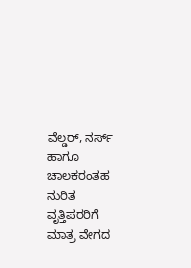ವೆಲ್ಡರ್, ನರ್ಸ್ ಹಾಗೂ ಚಾಲಕರಂತಹ ನುರಿತ ವೃತ್ತಿಪರರಿಗೆ ಮಾತ್ರ ವೇಗದ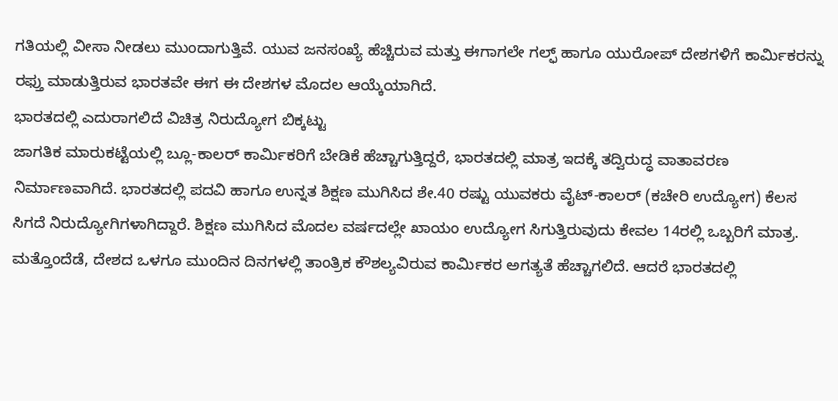ಗತಿಯಲ್ಲಿ ವೀಸಾ ನೀಡಲು ಮುಂದಾಗುತ್ತಿವೆ. ಯುವ ಜನಸಂಖ್ಯೆ ಹೆಚ್ಚಿರುವ ಮತ್ತು ಈಗಾಗಲೇ ಗಲ್ಫ್ ಹಾಗೂ ಯುರೋಪ್ ದೇಶಗಳಿಗೆ ಕಾರ್ಮಿಕರನ್ನು ರಫ್ತು ಮಾಡುತ್ತಿರುವ ಭಾರತವೇ ಈಗ ಈ ದೇಶಗಳ ಮೊದಲ ಆಯ್ಕೆಯಾಗಿದೆ.
ಭಾರತದಲ್ಲಿ ಎದುರಾಗಲಿದೆ ವಿಚಿತ್ರ ನಿರುದ್ಯೋಗ ಬಿಕ್ಕಟ್ಟು
ಜಾಗತಿಕ ಮಾರುಕಟ್ಟೆಯಲ್ಲಿ ಬ್ಲೂ-ಕಾಲರ್ ಕಾರ್ಮಿಕರಿಗೆ ಬೇಡಿಕೆ ಹೆಚ್ಚಾಗುತ್ತಿದ್ದರೆ, ಭಾರತದಲ್ಲಿ ಮಾತ್ರ ಇದಕ್ಕೆ ತದ್ವಿರುದ್ಧ ವಾತಾವರಣ ನಿರ್ಮಾಣವಾಗಿದೆ. ಭಾರತದಲ್ಲಿ ಪದವಿ ಹಾಗೂ ಉನ್ನತ ಶಿಕ್ಷಣ ಮುಗಿಸಿದ ಶೇ.40 ರಷ್ಟು ಯುವಕರು ವೈಟ್-ಕಾಲರ್ (ಕಚೇರಿ ಉದ್ಯೋಗ) ಕೆಲಸ ಸಿಗದೆ ನಿರುದ್ಯೋಗಿಗಳಾಗಿದ್ದಾರೆ. ಶಿಕ್ಷಣ ಮುಗಿಸಿದ ಮೊದಲ ವರ್ಷದಲ್ಲೇ ಖಾಯಂ ಉದ್ಯೋಗ ಸಿಗುತ್ತಿರುವುದು ಕೇವಲ 14ರಲ್ಲಿ ಒಬ್ಬರಿಗೆ ಮಾತ್ರ. ಮತ್ತೊಂದೆಡೆ, ದೇಶದ ಒಳಗೂ ಮುಂದಿನ ದಿನಗಳಲ್ಲಿ ತಾಂತ್ರಿಕ ಕೌಶಲ್ಯವಿರುವ ಕಾರ್ಮಿಕರ ಅಗತ್ಯತೆ ಹೆಚ್ಚಾಗಲಿದೆ. ಆದರೆ ಭಾರತದಲ್ಲಿ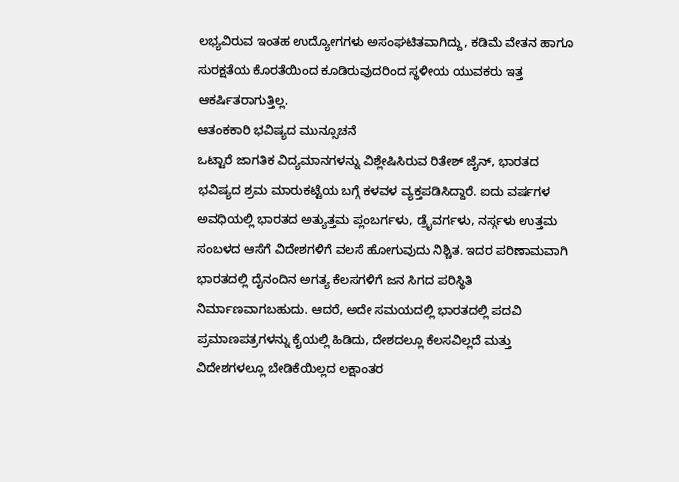ಲಭ್ಯವಿರುವ ಇಂತಹ ಉದ್ಯೋಗಗಳು ಅಸಂಘಟಿತವಾಗಿದ್ದು, ಕಡಿಮೆ ವೇತನ ಹಾಗೂ ಸುರಕ್ಷತೆಯ ಕೊರತೆಯಿಂದ ಕೂಡಿರುವುದರಿಂದ ಸ್ಥಳೀಯ ಯುವಕರು ಇತ್ತ ಆಕರ್ಷಿತರಾಗುತ್ತಿಲ್ಲ.
ಆತಂಕಕಾರಿ ಭವಿಷ್ಯದ ಮುನ್ಸೂಚನೆ
ಒಟ್ಟಾರೆ ಜಾಗತಿಕ ವಿದ್ಯಮಾನಗಳನ್ನು ವಿಶ್ಲೇಷಿಸಿರುವ ರಿತೇಶ್ ಜೈನ್, ಭಾರತದ ಭವಿಷ್ಯದ ಶ್ರಮ ಮಾರುಕಟ್ಟೆಯ ಬಗ್ಗೆ ಕಳವಳ ವ್ಯಕ್ತಪಡಿಸಿದ್ದಾರೆ. ಐದು ವರ್ಷಗಳ ಅವಧಿಯಲ್ಲಿ ಭಾರತದ ಅತ್ಯುತ್ತಮ ಪ್ಲಂಬರ್ಗಳು, ಡ್ರೈವರ್ಗಳು, ನರ್ಸ್ಗಳು ಉತ್ತಮ ಸಂಬಳದ ಆಸೆಗೆ ವಿದೇಶಗಳಿಗೆ ವಲಸೆ ಹೋಗುವುದು ನಿಶ್ಚಿತ. ಇದರ ಪರಿಣಾಮವಾಗಿ ಭಾರತದಲ್ಲಿ ದೈನಂದಿನ ಅಗತ್ಯ ಕೆಲಸಗಳಿಗೆ ಜನ ಸಿಗದ ಪರಿಸ್ಥಿತಿ ನಿರ್ಮಾಣವಾಗಬಹುದು. ಆದರೆ, ಅದೇ ಸಮಯದಲ್ಲಿ ಭಾರತದಲ್ಲಿ ಪದವಿ ಪ್ರಮಾಣಪತ್ರಗಳನ್ನು ಕೈಯಲ್ಲಿ ಹಿಡಿದು, ದೇಶದಲ್ಲೂ ಕೆಲಸವಿಲ್ಲದೆ ಮತ್ತು ವಿದೇಶಗಳಲ್ಲೂ ಬೇಡಿಕೆಯಿಲ್ಲದ ಲಕ್ಷಾಂತರ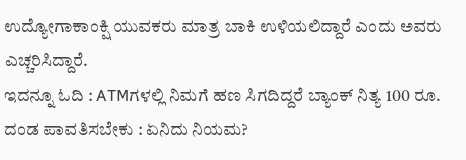ಉದ್ಯೋಗಾಕಾಂಕ್ಷಿ ಯುವಕರು ಮಾತ್ರ ಬಾಕಿ ಉಳಿಯಲಿದ್ದಾರೆ ಎಂದು ಅವರು ಎಚ್ಚರಿಸಿದ್ದಾರೆ.
ಇದನ್ನೂ ಓದಿ : ATMಗಳಲ್ಲಿ ನಿಮಗೆ ಹಣ ಸಿಗದಿದ್ದರೆ ಬ್ಯಾಂಕ್ ನಿತ್ಯ 100 ರೂ. ದಂಡ ಪಾವತಿಸಬೇಕು : ಏನಿದು ನಿಯಮ?